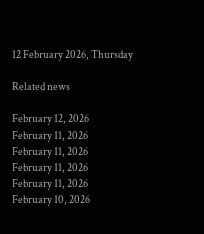12 February 2026, Thursday

Related news

February 12, 2026
February 11, 2026
February 11, 2026
February 11, 2026
February 11, 2026
February 10, 2026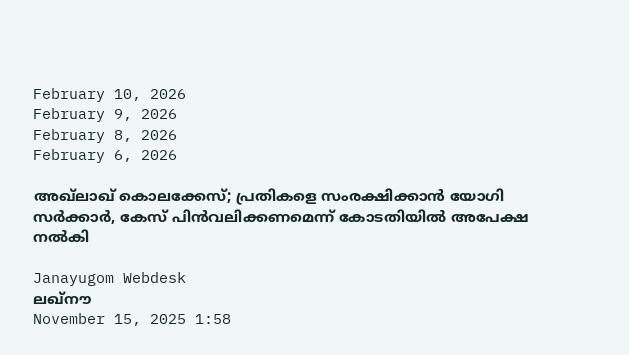February 10, 2026
February 9, 2026
February 8, 2026
February 6, 2026

അഖ്‌ലാഖ് കൊലക്കേസ്; പ്രതികളെ സംരക്ഷിക്കാൻ യോഗി സർക്കാർ, കേസ് പിൻവലിക്കണമെന്ന് കോടതിയിൽ അപേക്ഷ നൽകി

Janayugom Webdesk
ലഖ്‌നൗ
November 15, 2025 1:58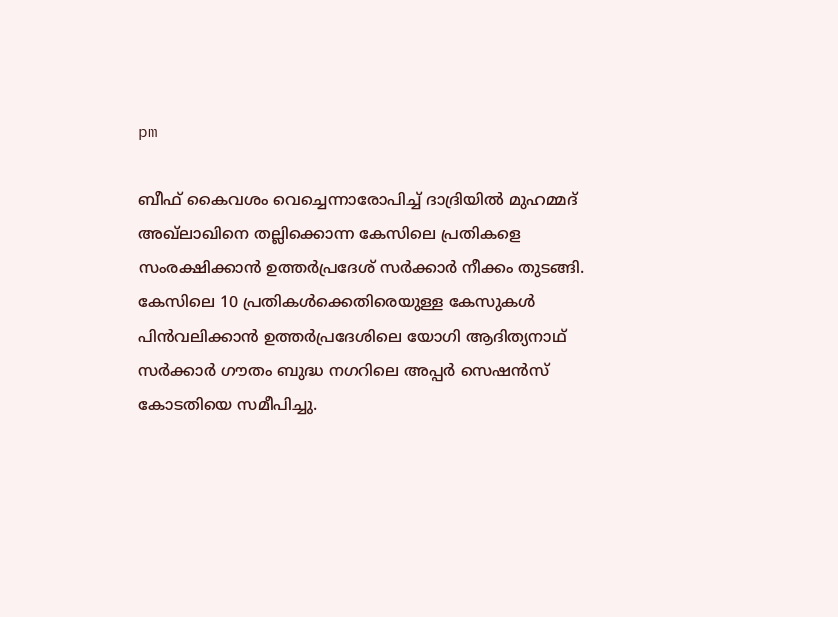pm

ബീഫ് കൈവശം വെച്ചെന്നാരോപിച്ച് ദാദ്രിയിൽ മുഹമ്മദ് അഖ്‌ലാഖിനെ തല്ലിക്കൊന്ന കേസിലെ പ്രതികളെ സംരക്ഷിക്കാൻ ഉത്തർപ്രദേശ് സർക്കാർ നീക്കം തുടങ്ങി. കേസിലെ 10 പ്രതികൾക്കെതിരെയുള്ള കേസുകൾ പിൻവലിക്കാൻ ഉത്തർപ്രദേശിലെ യോഗി ആദിത്യനാഥ് സർക്കാർ ഗൗതം ബുദ്ധ നഗറിലെ അപ്പർ സെഷൻസ് കോടതിയെ സമീപിച്ചു.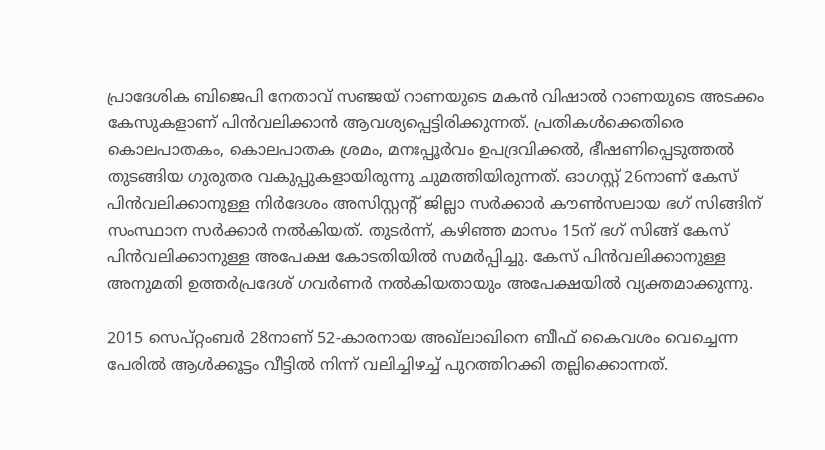പ്രാദേശിക ബിജെപി നേതാവ് സഞ്ജയ് റാണയുടെ മകൻ വിഷാൽ റാണയുടെ അടക്കം കേസുകളാണ് പിൻവലിക്കാൻ ആവശ്യപ്പെട്ടിരിക്കുന്നത്. പ്രതികൾക്കെതിരെ കൊലപാതകം, കൊലപാതക ശ്രമം, മനഃപ്പൂർവം ഉപദ്രവിക്കൽ, ഭീഷണിപ്പെടുത്തൽ തുടങ്ങിയ ഗുരുതര വകുപ്പുകളായിരുന്നു ചുമത്തിയിരുന്നത്. ഓഗസ്റ്റ് 26നാണ് കേസ് പിൻവലിക്കാനുള്ള നിർദേശം അസിസ്റ്റൻ്റ് ജില്ലാ സർക്കാർ കൗൺസലായ ഭഗ് സിങ്ങിന് സംസ്ഥാന സർക്കാർ നൽകിയത്. തുടർന്ന്, കഴിഞ്ഞ മാസം 15ന് ഭഗ് സിങ്ങ് കേസ് പിൻവലിക്കാനുള്ള അപേക്ഷ കോടതിയിൽ സമർപ്പിച്ചു. കേസ് പിൻവലിക്കാനുള്ള അനുമതി ഉത്തർപ്രദേശ് ഗവർണർ നൽകിയതായും അപേക്ഷയിൽ വ്യക്തമാക്കുന്നു.

2015 സെപ്റ്റംബർ 28നാണ് 52‑കാരനായ അഖ്‌ലാഖിനെ ബീഫ് കൈവശം വെച്ചെന്ന പേരിൽ ആൾക്കൂട്ടം വീട്ടിൽ നിന്ന് വലിച്ചിഴച്ച് പുറത്തിറക്കി തല്ലിക്കൊന്നത്.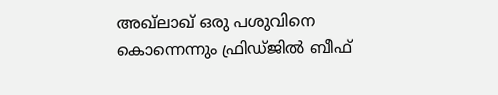അഖ്‌ലാഖ് ഒരു പശുവിനെ കൊന്നെന്നും ഫ്രിഡ്ജിൽ ബീഫ്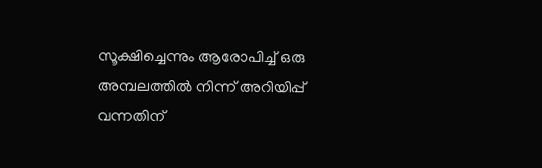സൂക്ഷിച്ചെന്നും ആരോപിച്ച് ഒരു അമ്പലത്തിൽ നിന്ന് അറിയിപ്പ് വന്നതിന്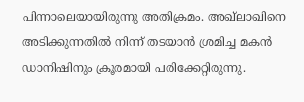പിന്നാലെയായിരുന്നു അതിക്രമം. അഖ്‌ലാഖിനെ അടിക്കുന്നതിൽ നിന്ന് തടയാൻ ശ്രമിച്ച മകൻ ഡാനിഷിനും ക്രൂരമായി പരിക്കേറ്റിരുന്നു.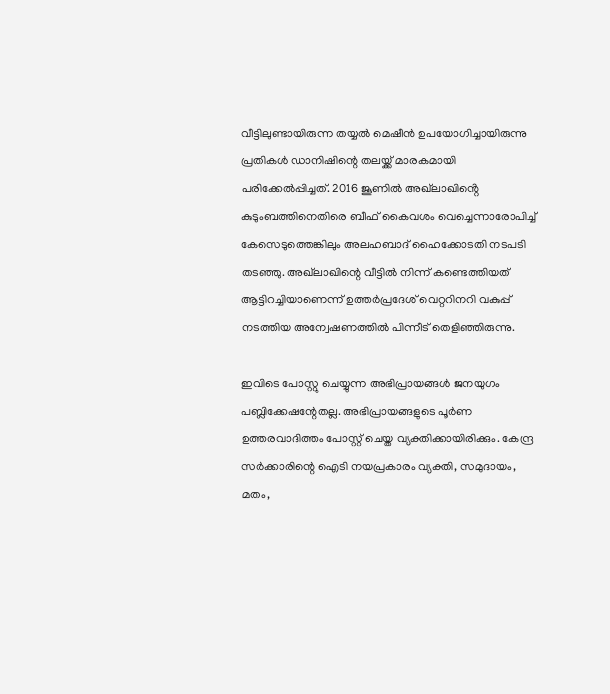വീട്ടിലുണ്ടായിരുന്ന തയ്യൽ മെഷീൻ ഉപയോഗിച്ചായിരുന്നു പ്രതികൾ ഡാനിഷിന്റെ തലയ്ക്ക് മാരകമായി പരിക്കേൽപ്പിച്ചത്. 2016 ജൂണിൽ അഖ്‌ലാഖിൻ്റെ കുടുംബത്തിനെതിരെ ബീഫ് കൈവശം വെച്ചെന്നാരോപിച്ച് കേസെടുത്തെങ്കിലും അലഹബാദ് ഹൈക്കോടതി നടപടി തടഞ്ഞു. അഖ്‌ലാഖിന്റെ വീട്ടിൽ നിന്ന് കണ്ടെത്തിയത് ആട്ടിറച്ചിയാണെന്ന് ഉത്തർപ്രദേശ് വെറ്ററിനറി വകുപ്പ് നടത്തിയ അന്വേഷണത്തിൽ പിന്നീട് തെളിഞ്ഞിരുന്നു.

ഇവിടെ പോസ്റ്റു ചെയ്യുന്ന അഭിപ്രായങ്ങള്‍ ജനയുഗം പബ്ലിക്കേഷന്റേതല്ല. അഭിപ്രായങ്ങളുടെ പൂര്‍ണ ഉത്തരവാദിത്തം പോസ്റ്റ് ചെയ്ത വ്യക്തിക്കായിരിക്കും. കേന്ദ്ര സര്‍ക്കാരിന്റെ ഐടി നയപ്രകാരം വ്യക്തി, സമുദായം, മതം,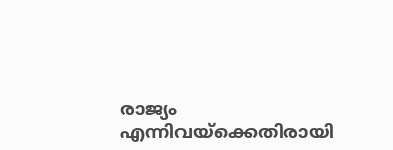രാജ്യം എന്നിവയ്‌ക്കെതിരായി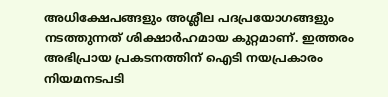അധിക്ഷേപങ്ങളും അശ്ലീല പദപ്രയോഗങ്ങളും നടത്തുന്നത് ശിക്ഷാര്‍ഹമായ കുറ്റമാണ്. ഇത്തരം അഭിപ്രായ പ്രകടനത്തിന് ഐടി നയപ്രകാരം നിയമനടപടി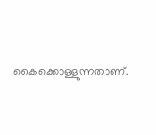കൈക്കൊള്ളുന്നതാണ്.